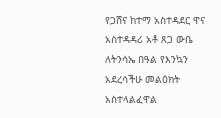የጋሸና ከተማ አስተዳደር ዋና አስተዳዳሪ አቶ ጸጋ ውቤ ለትንሳኤ በዓል የእንኳን አደረሳችሁ መልዕክት አስተላልፈዋል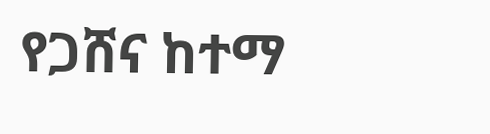የጋሸና ከተማ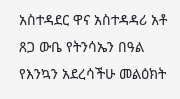አስተዳደር ዋና አስተዳዳሪ አቶ ጸጋ ውቤ የትንሳኤን በዓል የእንኳን አደረሳችሁ መልዕክት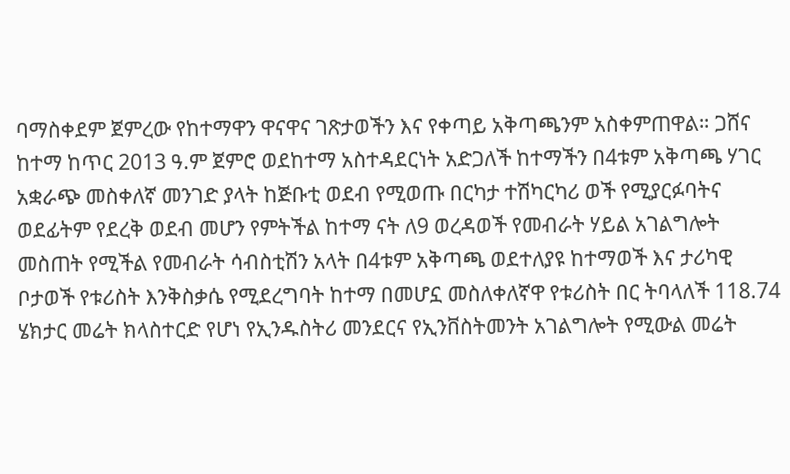ባማስቀደም ጀምረው የከተማዋን ዋናዋና ገጽታወችን እና የቀጣይ አቅጣጫንም አስቀምጠዋል። ጋሸና ከተማ ከጥር 2013 ዓ.ም ጀምሮ ወደከተማ አስተዳደርነት አድጋለች ከተማችን በ4ቱም አቅጣጫ ሃገር አቋራጭ መስቀለኛ መንገድ ያላት ከጅቡቲ ወደብ የሚወጡ በርካታ ተሽካርካሪ ወች የሚያርፉባትና ወደፊትም የደረቅ ወደብ መሆን የምትችል ከተማ ናት ለ9 ወረዳወች የመብራት ሃይል አገልግሎት መስጠት የሚችል የመብራት ሳብስቲሽን አላት በ4ቱም አቅጣጫ ወደተለያዩ ከተማወች እና ታሪካዊ ቦታወች የቱሪስት እንቅስቃሴ የሚደረግባት ከተማ በመሆኗ መስለቀለኛዋ የቱሪስት በር ትባላለች 118.74 ሄክታር መሬት ክላስተርድ የሆነ የኢንዱስትሪ መንደርና የኢንቨስትመንት አገልግሎት የሚውል መሬት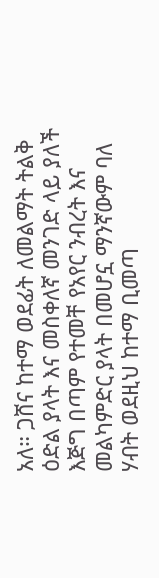አለ። ጋሸና ከተማ ወደፊት ለመልማት ትልቅ ዕድል ያላት እና መስቀለኛ መንገድ ላይ ያለች እጅግ በጣም የተመቸ የአየር ንብረት እና መልካምድር ያላት በመሆኗ ማንኛውም ባለ ሃብት ወደዚህ ከተማ ቢመጣ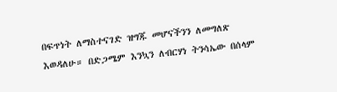በፍጥነት ለማስተናገድ ዝግጁ መሆናችንን ለመግለጽ እወዳለሁ። በድጋሜም እንኳን ለብርሃነ ትንሳኤው በሰላም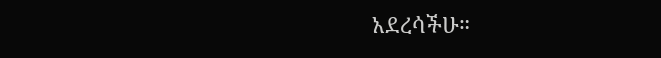አደረሳችሁ።